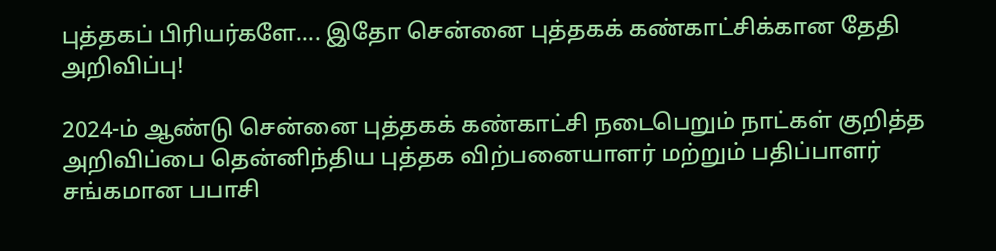புத்தகப் பிரியர்களே…. இதோ சென்னை புத்தகக் கண்காட்சிக்கான தேதி அறிவிப்பு!

2024-ம் ஆண்டு சென்னை புத்தகக் கண்காட்சி நடைபெறும் நாட்கள் குறித்த அறிவிப்பை தென்னிந்திய புத்தக விற்பனையாளர் மற்றும் பதிப்பாளர் சங்கமான பபாசி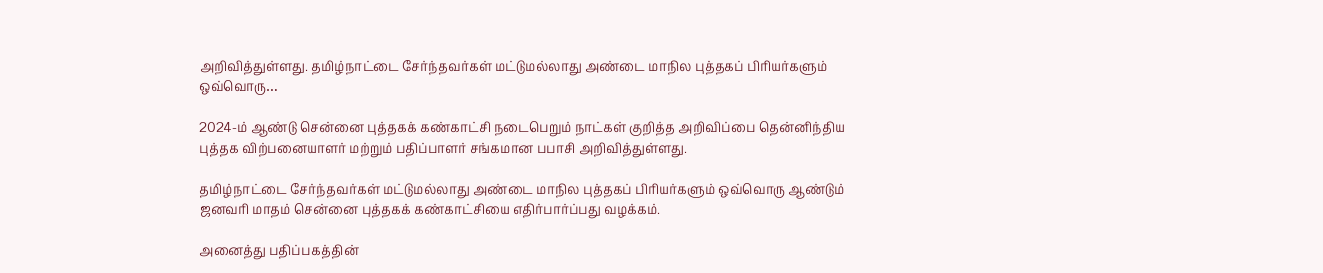அறிவித்துள்ளது. தமிழ்நாட்டை சேர்ந்தவர்கள் மட்டுமல்லாது அண்டை மாநில புத்தகப் பிரியர்களும் ஒவ்வொரு…

2024-ம் ஆண்டு சென்னை புத்தகக் கண்காட்சி நடைபெறும் நாட்கள் குறித்த அறிவிப்பை தென்னிந்திய புத்தக விற்பனையாளர் மற்றும் பதிப்பாளர் சங்கமான பபாசி அறிவித்துள்ளது.

தமிழ்நாட்டை சேர்ந்தவர்கள் மட்டுமல்லாது அண்டை மாநில புத்தகப் பிரியர்களும் ஒவ்வொரு ஆண்டும் ஜனவரி மாதம் சென்னை புத்தகக் கண்காட்சியை எதிர்பார்ப்பது வழக்கம்.

அனைத்து பதிப்பகத்தின்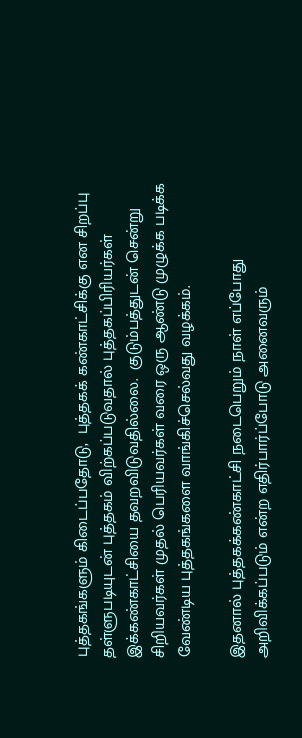புத்தகங்களும் கிடைப்பதோடு,  புத்தகக் கண்காட்சிக்கு என சிறப்பு தள்ளுபடியுடன் புத்தகம் விற்கப்படுவதால் புத்தகப்பிரியர்கள் இக்கண்காட்சியை தவறவிடுவதில்லை.  குடும்பத்துடன் சென்று சிறியவர்கள் முதல் பெரியவர்கள் வரை ஒரு ஆண்டு முழுக்க படிக்க வேண்டிய புத்தகங்களை வாங்கிச்செல்வது வழக்கம்.

இதனால் புத்தகக்கண்காட்சி நடைபெறும் நாள் எப்போது அறிவிக்கப்படும் என்ற எதிர்பார்ப்போடு அனைவரும்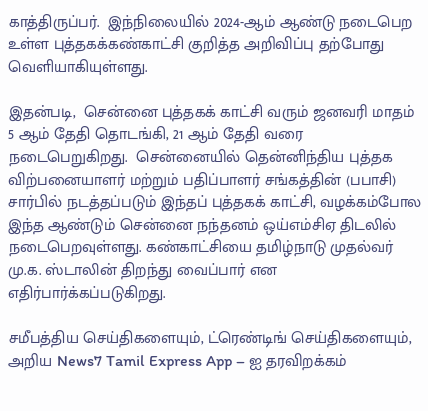காத்திருப்பர்.  இந்நிலையில் 2024-ஆம் ஆண்டு நடைபெற உள்ள புத்தகக்கண்காட்சி குறித்த அறிவிப்பு தற்போது வெளியாகியுள்ளது.

இதன்படி,  சென்னை புத்தகக் காட்சி வரும் ஜனவரி மாதம் 5 ஆம் தேதி தொடங்கி, 21 ஆம் தேதி வரை நடைபெறுகிறது.  சென்னையில் தென்னிந்திய புத்தக விற்பனையாளர் மற்றும் பதிப்பாளர் சங்கத்தின் (பபாசி) சார்பில் நடத்தப்படும் இந்தப் புத்தகக் காட்சி, வழக்கம்போல இந்த ஆண்டும் சென்னை நந்தனம் ஒய்எம்சிஏ திடலில் நடைபெறவுள்ளது. கண்காட்சியை தமிழ்நாடு முதல்வர் மு.க. ஸ்டாலின் திறந்து வைப்பார் என எதிர்பார்க்கப்படுகிறது.

சமீபத்திய செய்திகளையும், ட்ரெண்டிங் செய்திகளையும், அறிய News7 Tamil Express App – ஐ தரவிறக்கம்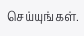செய்யுங்கள்.